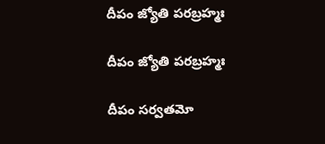దీపం జ్యోతి పరబ్రహ్మః

దీపం జ్యోతి పరబ్రహ్మః

దీపం సర్వతమో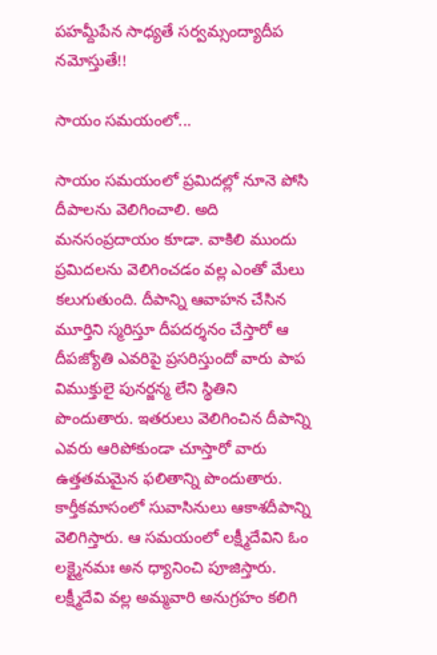పహమ్దీపేన సాధ్యతే సర్వమ్సంద్యాదీప నమోస్తుతే!!

సాయం సమయంలో...

సాయం సమయంలో ప్రమిదల్లో నూనె పోసి దీపాలను వెలిగించాలి. అది మనసంప్రదాయం కూడా. వాకిలి ముందు ప్రమిదలను వెలిగించడం వల్ల ఎంతో మేలు కలుగుతుంది. దీపాన్ని ఆవాహన చేసిన మూర్తిని స్మరిస్తూ దీపదర్శనం చేస్తారో ఆ దీపజ్యోతి ఎవరిపై ప్రసరిస్తుందో వారు పాప విముక్తులై పునర్జన్మ లేని స్థితిని పొందుతారు. ఇతరులు వెలిగించిన దీపాన్ని ఎవరు ఆరిపోకుండా చూస్తారో వారు ఉత్తతమమైన ఫలితాన్ని పొందుతారు. కార్తీకమాసంలో సువాసినులు ఆకాశదీపాన్ని వెలిగిస్తారు. ఆ సమయంలో లక్ష్మీదేవిని ఓం లక్ష్మైనమః అన ధ్యానించి పూజిస్తారు. లక్ష్మీదేవి వల్ల అమ్మవారి అనుగ్రహం కలిగి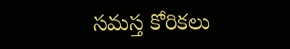సమస్త కోరికలు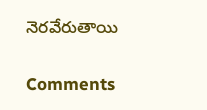నెరవేరుతాయి

Comments